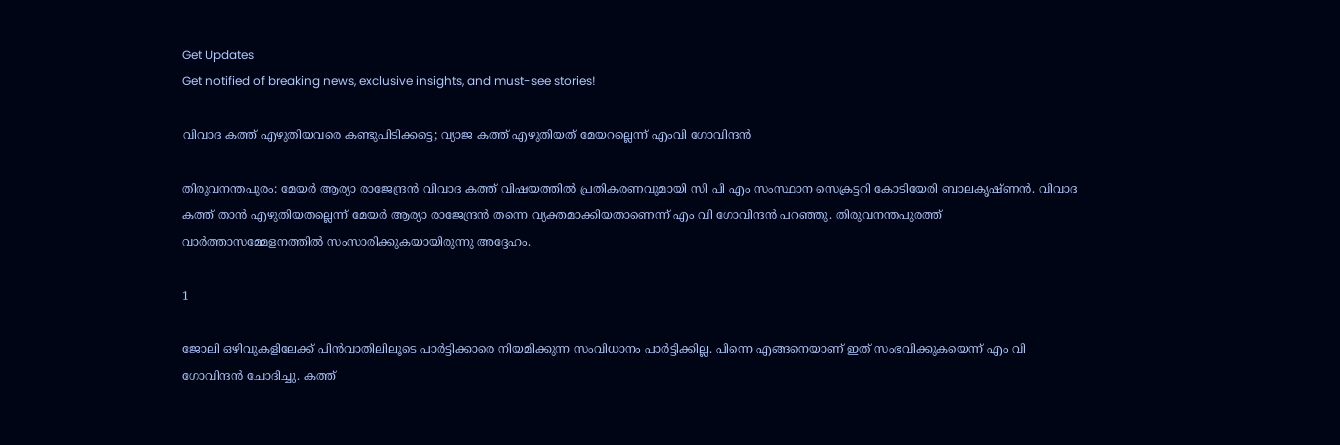Get Updates
Get notified of breaking news, exclusive insights, and must-see stories!

വിവാദ കത്ത് എഴുതിയവരെ കണ്ടുപിടിക്കട്ടെ; വ്യാജ കത്ത് എഴുതിയത് മേയറല്ലെന്ന് എംവി ഗോവിന്ദന്‍

തിരുവനന്തപുരം: മേയര്‍ ആര്യാ രാജേന്ദ്രന്‍ വിവാദ കത്ത് വിഷയത്തില്‍ പ്രതികരണവുമായി സി പി എം സംസ്ഥാന സെക്രട്ടറി കോടിയേരി ബാലകൃഷ്ണന്‍. വിവാദ കത്ത് താന്‍ എഴുതിയതല്ലെന്ന് മേയര്‍ ആര്യാ രാജേന്ദ്രന്‍ തന്നെ വ്യക്തമാക്കിയതാണെന്ന് എം വി ഗോവിന്ദന്‍ പറഞ്ഞു. തിരുവനന്തപുരത്ത് വാര്‍ത്താസമ്മേളനത്തില്‍ സംസാരിക്കുകയായിരുന്നു അദ്ദേഹം.

1

ജോലി ഒഴിവുകളിലേക്ക് പിന്‍വാതിലിലൂടെ പാര്‍ട്ടിക്കാരെ നിയമിക്കുന്ന സംവിധാനം പാര്‍ട്ടിക്കില്ല. പിന്നെ എങ്ങനെയാണ് ഇത് സംഭവിക്കുകയെന്ന് എം വി ഗോവിന്ദന്‍ ചോദിച്ചു. കത്ത്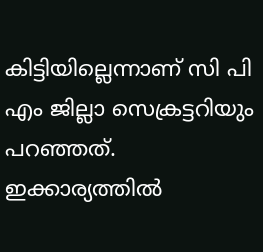കിട്ടിയില്ലെന്നാണ് സി പി എം ജില്ലാ സെക്രട്ടറിയും പറഞ്ഞത്. ഇക്കാര്യത്തില്‍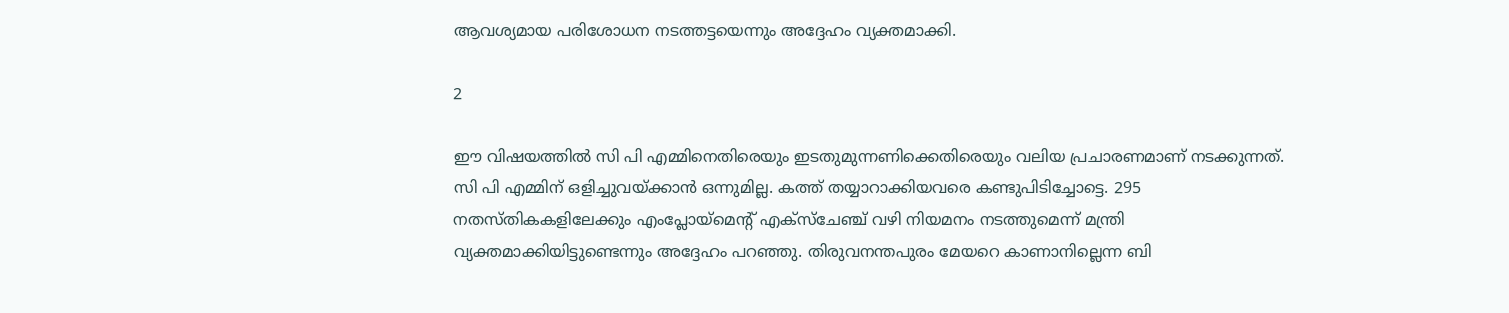ആവശ്യമായ പരിശോധന നടത്തട്ടയെന്നും അദ്ദേഹം വ്യക്തമാക്കി.

2

ഈ വിഷയത്തില്‍ സി പി എമ്മിനെതിരെയും ഇടതുമുന്നണിക്കെതിരെയും വലിയ പ്രചാരണമാണ് നടക്കുന്നത്. സി പി എമ്മിന് ഒളിച്ചുവയ്ക്കാന്‍ ഒന്നുമില്ല. കത്ത് തയ്യാറാക്കിയവരെ കണ്ടുപിടിച്ചോട്ടെ. 295 നതസ്തികകളിലേക്കും എംപ്ലോയ്‌മെന്റ് എക്‌സ്‌ചേഞ്ച് വഴി നിയമനം നടത്തുമെന്ന് മന്ത്രി വ്യക്തമാക്കിയിട്ടുണ്ടെന്നും അദ്ദേഹം പറഞ്ഞു. തിരുവനന്തപുരം മേയറെ കാണാനില്ലെന്ന ബി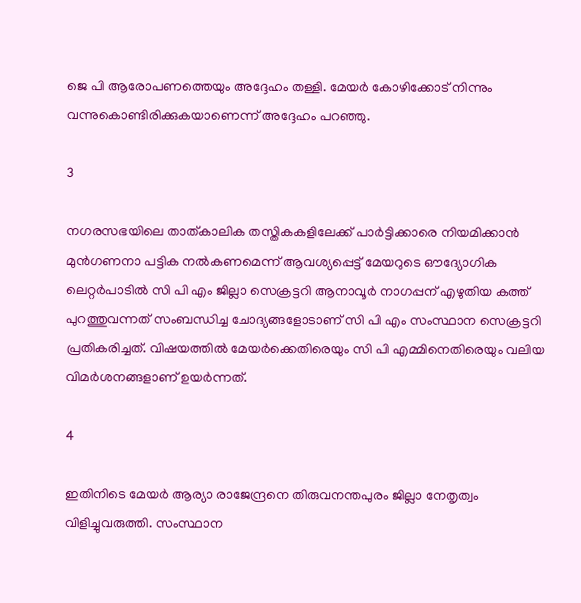ജെ പി ആരോപണത്തെയും അദ്ദേഹം തള്ളി. മേയര്‍ കോഴിക്കോട് നിന്നും വന്നുകൊണ്ടിരിക്കുകയാണെന്ന് അദ്ദേഹം പറഞ്ഞു.

3

നഗരസഭയിലെ താത്കാലിക തസ്തികകളിലേക്ക് പാര്‍ട്ടിക്കാരെ നിയമിക്കാന്‍ മുന്‍ഗണനാ പട്ടിക നല്‍കണമെന്ന് ആവശ്യപ്പെട്ട് മേയറുടെ ഔദ്യോഗിക ലെറ്റര്‍പാടില്‍ സി പി എം ജില്ലാ സെക്രട്ടറി ആനാവൂര്‍ നാഗപ്പന് എഴുതിയ കത്ത് പുറത്തുവന്നത് സംബന്ധിച്ച ചോദ്യങ്ങളോടാണ് സി പി എം സംസ്ഥാന സെക്രട്ടറി പ്രതികരിച്ചത്. വിഷയത്തില്‍ മേയര്‍ക്കെതിരെയും സി പി എമ്മിനെതിരെയും വലിയ വിമര്‍ശനങ്ങളാണ് ഉയര്‍ന്നത്.

4

ഇതിനിടെ മേയര്‍ ആര്യാ രാജേന്ദ്രനെ തിരുവനന്തപുരം ജില്ലാ നേതൃത്വം വിളിച്ചുവരുത്തി. സംസ്ഥാന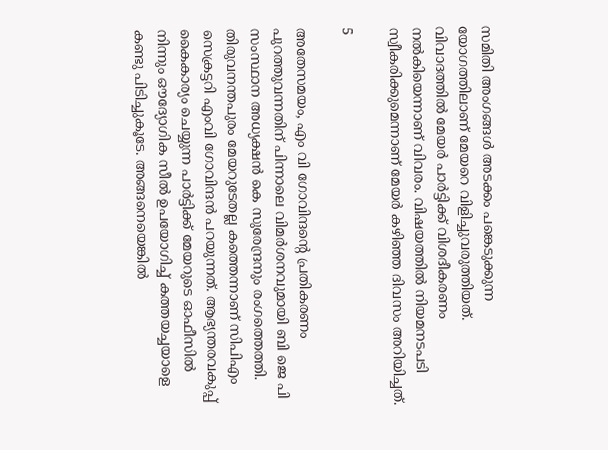സമിതി അംഗങ്ങള്‍ അടക്കം പങ്കെടുക്കുന്ന യോഗത്തിലാണ് മേയറെ വിളിച്ചുവരുത്തിയത്. വിവാദത്തില്‍ മേയര്‍ പാര്‍ട്ടിക്ക് വിശദീകരണം നല്‍കിയെന്നാണ് വിവരം. വിഷയത്തില്‍ നിയമനടപടി സ്വീകരിക്കുമെന്നാണ് മേയര്‍ കഴിഞ്ഞ ദിവസം അറിയിച്ചത്.

5

അതേസമയം, എം വി ഗോവിന്ദന്റെ പ്രതികരണം പുറത്തുവന്നതിന് പിന്നാലെ വിമര്‍ശനവുമായി ബി ജെ പി സംസ്ഥാന അധ്യക്ഷന്‍ കെ സുരേന്ദ്രനും രംഗത്തെത്തി. തിരുവനന്തപുരം മേയറുടേതല്ല കത്തെന്നാണ് സിപിഎം സെക്രട്ടറി എംവി ഗോവിന്ദന്‍ പറയുന്നത്. ആഭ്യന്തരവകുപ്പ് കൈകാര്യം ചെയ്യുന്ന പാര്‍ട്ടിക്ക് മേയറുടെ ഓഫീസില്‍ നിന്നും ഔദ്യോഗിക സീല്‍ ഉപയോഗിച്ച് കത്തയച്ചയാളെ കണ്ടു പിടിച്ചുകൂടേ. അങ്ങനെയെങ്കില്‍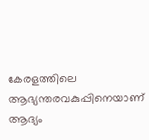കേരളത്തിലെ ആഭ്യന്തരവകുപ്പിനെയാണ് ആദ്യം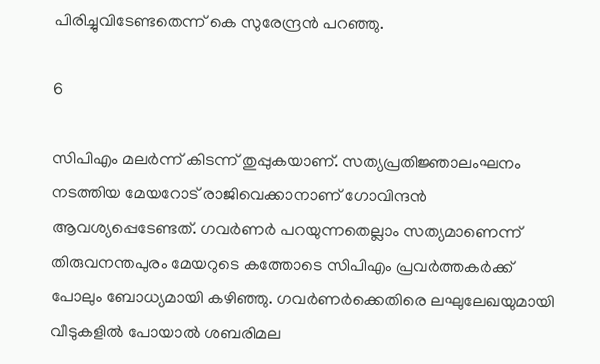പിരിച്ചുവിടേണ്ടതെന്ന് കെ സുരേന്ദ്രന്‍ പറഞ്ഞു.

6

സിപിഎം മലര്‍ന്ന് കിടന്ന് തുപ്പുകയാണ്. സത്യപ്രതിജ്ഞാലംഘനം നടത്തിയ മേയറോട് രാജിവെക്കാനാണ് ഗോവിന്ദന്‍ ആവശ്യപ്പെടേണ്ടത്. ഗവര്‍ണര്‍ പറയുന്നതെല്ലാം സത്യമാണെന്ന് തിരുവനന്തപുരം മേയറുടെ കത്തോടെ സിപിഎം പ്രവര്‍ത്തകര്‍ക്ക് പോലും ബോധ്യമായി കഴിഞ്ഞു. ഗവര്‍ണര്‍ക്കെതിരെ ലഘുലേഖയുമായി വീടുകളില്‍ പോയാല്‍ ശബരിമല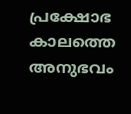പ്രക്ഷോഭ കാലത്തെ അനുഭവം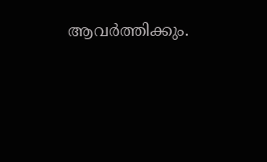ആവര്‍ത്തിക്കും.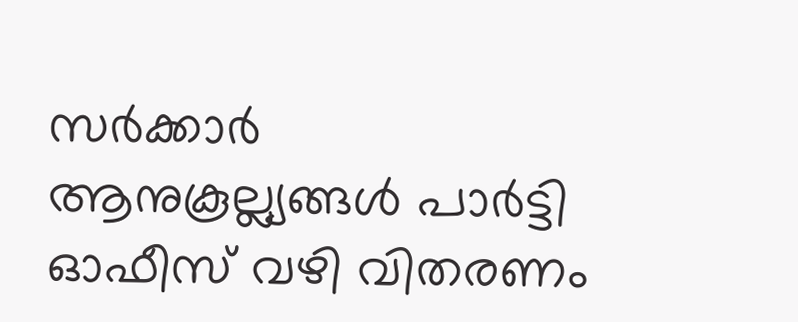സര്‍ക്കാര്‍ ആനുകൂല്ല്യങ്ങള്‍ പാര്‍ട്ടി ഓഫീസ് വഴി വിതരണം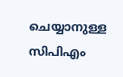ചെയ്യാനുള്ള സിപിഎം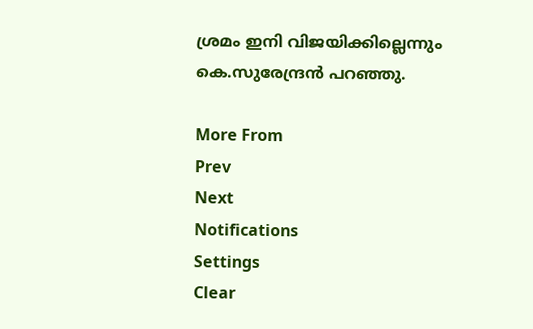ശ്രമം ഇനി വിജയിക്കില്ലെന്നും കെ.സുരേന്ദ്രന്‍ പറഞ്ഞു.

More From
Prev
Next
Notifications
Settings
Clear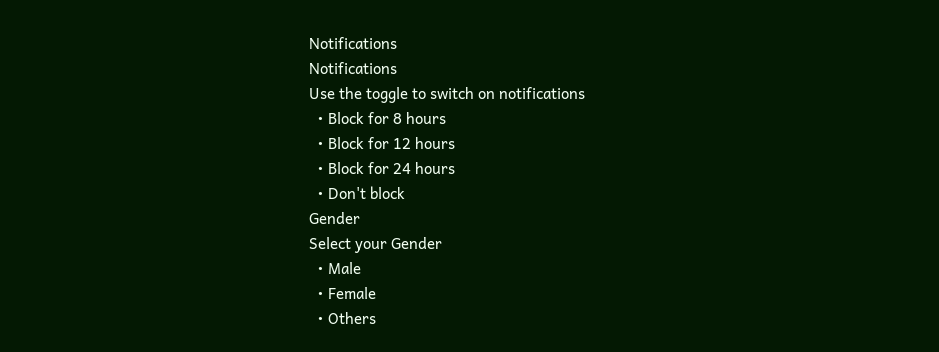Notifications
Notifications
Use the toggle to switch on notifications
  • Block for 8 hours
  • Block for 12 hours
  • Block for 24 hours
  • Don't block
Gender
Select your Gender
  • Male
  • Female
  • Others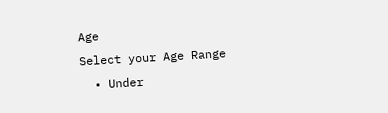Age
Select your Age Range
  • Under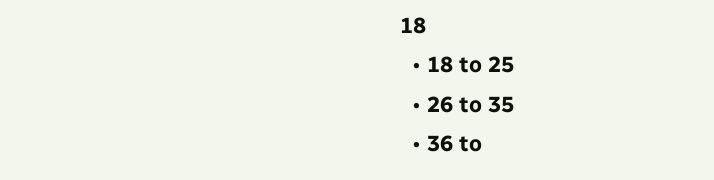18
  • 18 to 25
  • 26 to 35
  • 36 to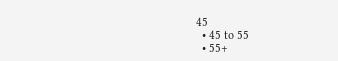45
  • 45 to 55
  • 55+